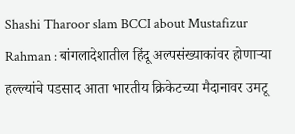Shashi Tharoor slam BCCI about Mustafizur Rahman : बांगलादेशातील हिंदू अल्पसंख्याकांवर होणाऱ्या हल्ल्यांचे पडसाद आता भारतीय क्रिकेटच्या मैदानावर उमटू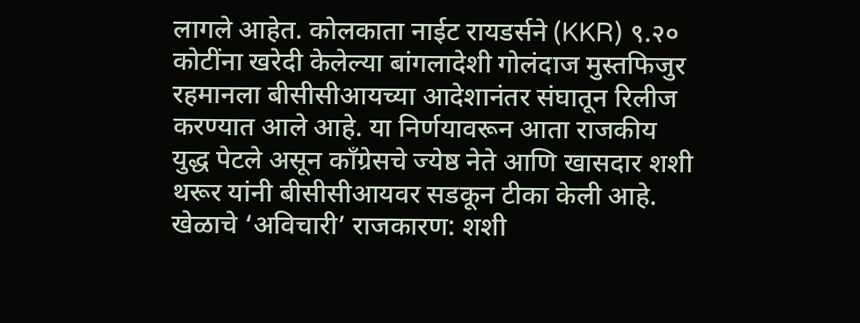लागले आहेत. कोलकाता नाईट रायडर्सने (KKR) ९.२० कोटींना खरेदी केलेल्या बांगलादेशी गोलंदाज मुस्तफिजुर रहमानला बीसीसीआयच्या आदेशानंतर संघातून रिलीज करण्यात आले आहे. या निर्णयावरून आता राजकीय युद्ध पेटले असून काँग्रेसचे ज्येष्ठ नेते आणि खासदार शशी थरूर यांनी बीसीसीआयवर सडकून टीका केली आहे. खेळाचे ‘अविचारी’ राजकारण: शशी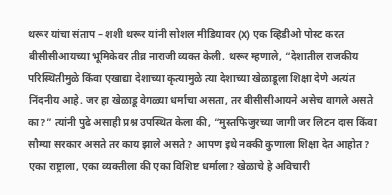थरूर यांचा संताप – शशी थरूर यांनी सोशल मीडियावर (X) एक व्हिडीओ पोस्ट करत बीसीसीआयच्या भूमिकेवर तीव्र नाराजी व्यक्त केली. थरूर म्हणाले, “देशातील राजकीय परिस्थितीमुळे किंवा एखाद्या देशाच्या कृत्यामुळे त्या देशाच्या खेळाडूला शिक्षा देणे अत्यंत निंदनीय आहे. जर हा खेळाडू वेगळ्या धर्माचा असता, तर बीसीसीआयने असेच वागले असते का?” त्यांनी पुढे असाही प्रश्न उपस्थित केला की, “मुस्तफिजुरच्या जागी जर लिटन दास किंवा सौम्या सरकार असते तर काय झाले असते? आपण इथे नक्की कुणाला शिक्षा देत आहोत? एका राष्ट्राला, एका व्यक्तीला की एका विशिष्ट धर्माला? खेळाचे हे अविचारी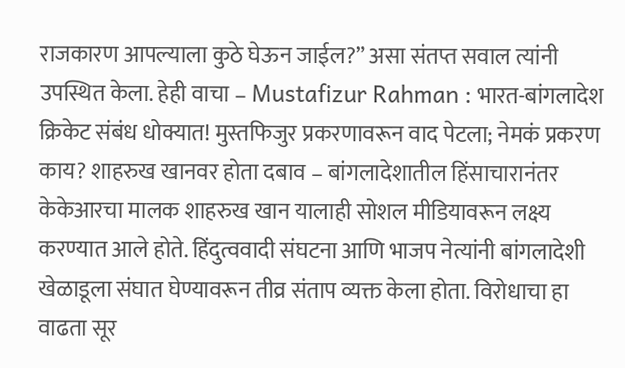राजकारण आपल्याला कुठे घेऊन जाईल?” असा संतप्त सवाल त्यांनी उपस्थित केला. हेही वाचा – Mustafizur Rahman : भारत-बांगलादेश क्रिकेट संबंध धोक्यात! मुस्तफिजुर प्रकरणावरून वाद पेटला; नेमकं प्रकरण काय? शाहरुख खानवर होता दबाव – बांगलादेशातील हिंसाचारानंतर केकेआरचा मालक शाहरुख खान यालाही सोशल मीडियावरून लक्ष्य करण्यात आले होते. हिंदुत्ववादी संघटना आणि भाजप नेत्यांनी बांगलादेशी खेळाडूला संघात घेण्यावरून तीव्र संताप व्यक्त केला होता. विरोधाचा हा वाढता सूर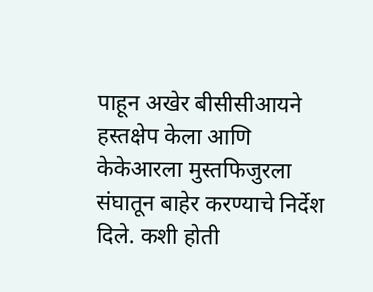पाहून अखेर बीसीसीआयने हस्तक्षेप केला आणि केकेआरला मुस्तफिजुरला संघातून बाहेर करण्याचे निर्देश दिले. कशी होती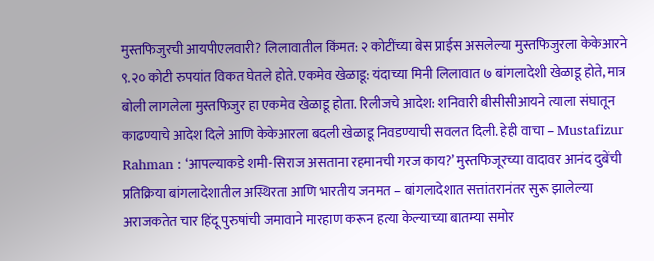मुस्तफिजुरची आयपीएलवारी? लिलावातील किंमत: २ कोटींच्या बेस प्राईस असलेल्या मुस्तफिजुरला केकेआरने ९.२० कोटी रुपयांत विकत घेतले होते. एकमेव खेळाडू: यंदाच्या मिनी लिलावात ७ बांगलादेशी खेळाडू होते, मात्र बोली लागलेला मुस्तफिजुर हा एकमेव खेळाडू होता. रिलीजचे आदेश: शनिवारी बीसीसीआयने त्याला संघातून काढण्याचे आदेश दिले आणि केकेआरला बदली खेळाडू निवडण्याची सवलत दिली. हेही वाचा – Mustafizur Rahman : ‘आपल्याकडे शमी-सिराज असताना रहमानची गरज काय?’ मुस्तफिजूरच्या वादावर आनंद दुबेंची प्रतिक्रिया बांगलादेशातील अस्थिरता आणि भारतीय जनमत – बांगलादेशात सत्तांतरानंतर सुरू झालेल्या अराजकतेत चार हिंदू पुरुषांची जमावाने मारहाण करून हत्या केल्याच्या बातम्या समोर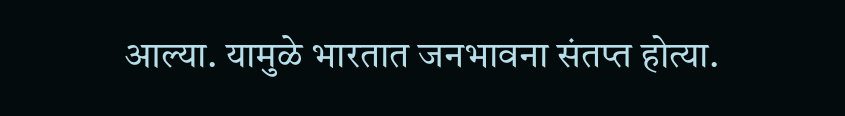आल्या. यामुळे भारतात जनभावना संतप्त होत्या.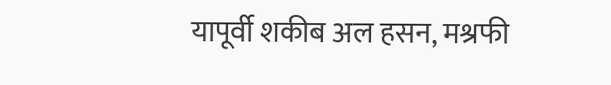यापूर्वी शकीब अल हसन, मश्रफी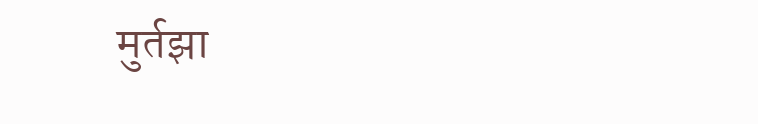मुर्तझा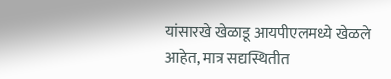यांसारखे खेळाडू आयपीएलमध्ये खेळले आहेत, मात्र सद्यस्थितीत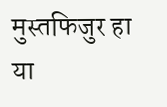मुस्तफिजुर हा या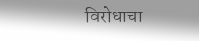विरोधाचा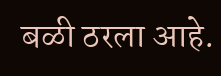बळी ठरला आहे.